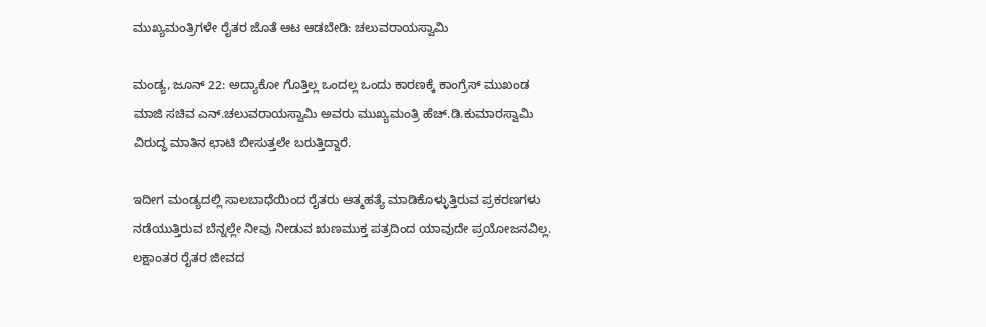ಮುಖ್ಯಮಂತ್ರಿಗಳೇ ರೈತರ ಜೊತೆ ಆಟ ಆಡಬೇಡಿ: ಚಲುವರಾಯಸ್ವಾಮಿ

ಮಂಡ್ಯ, ಜೂನ್ 22: ಅದ್ಯಾಕೋ ಗೊತ್ತಿಲ್ಲ ಒಂದಲ್ಲ ಒಂದು ಕಾರಣಕ್ಕೆ ಕಾಂಗ್ರೆಸ್ ಮುಖಂಡ ಮಾಜಿ ಸಚಿವ ಎನ್.ಚಲುವರಾಯಸ್ವಾಮಿ ಅವರು ಮುಖ್ಯಮಂತ್ರಿ ಹೆಚ್.ಡಿ.ಕುಮಾರಸ್ವಾಮಿ ವಿರುದ್ಧ ಮಾತಿನ ಛಾಟಿ ಬೀಸುತ್ತಲೇ ಬರುತ್ತಿದ್ದಾರೆ.

ಇದೀಗ ಮಂಡ್ಯದಲ್ಲಿ ಸಾಲಬಾಧೆಯಿಂದ ರೈತರು ಆತ್ಮಹತ್ಯೆ ಮಾಡಿಕೊಳ್ಳುತ್ತಿರುವ ಪ್ರಕರಣಗಳು ನಡೆಯುತ್ತಿರುವ ಬೆನ್ನಲ್ಲೇ ನೀವು ನೀಡುವ ಋಣಮುಕ್ತ ಪತ್ರದಿಂದ ಯಾವುದೇ ಪ್ರಯೋಜನವಿಲ್ಲ. ಲಕ್ಷಾಂತರ ರೈತರ ಜೀವದ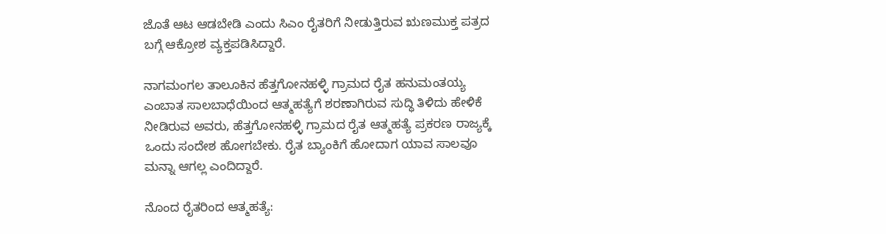ಜೊತೆ ಆಟ ಆಡಬೇಡಿ ಎಂದು ಸಿಎಂ ರೈತರಿಗೆ ನೀಡುತ್ತಿರುವ ಋಣಮುಕ್ತ ಪತ್ರದ ಬಗ್ಗೆ ಆಕ್ರೋಶ ವ್ಯಕ್ತಪಡಿಸಿದ್ದಾರೆ.

ನಾಗಮಂಗಲ ತಾಲೂಕಿನ ಹೆತ್ತಗೋನಹಳ್ಳಿ ಗ್ರಾಮದ ರೈತ ಹನುಮಂತಯ್ಯ ಎಂಬಾತ ಸಾಲಬಾಧೆಯಿಂದ ಆತ್ಮಹತ್ಯೆಗೆ ಶರಣಾಗಿರುವ ಸುದ್ಧಿ ತಿಳಿದು ಹೇಳಿಕೆ ನೀಡಿರುವ ಅವರು, ಹೆತ್ತಗೋನಹಳ್ಳಿ ಗ್ರಾಮದ ರೈತ ಆತ್ಮಹತ್ಯೆ ಪ್ರಕರಣ ರಾಜ್ಯಕ್ಕೆ ಒಂದು ಸಂದೇಶ ಹೋಗಬೇಕು. ರೈತ ಬ್ಯಾಂಕಿಗೆ ಹೋದಾಗ ಯಾವ ಸಾಲವೂ ಮನ್ನಾ ಆಗಲ್ಲ ಎಂದಿದ್ದಾರೆ.

ನೊಂದ ರೈತರಿಂದ ಆತ್ಮಹತ್ಯೆ: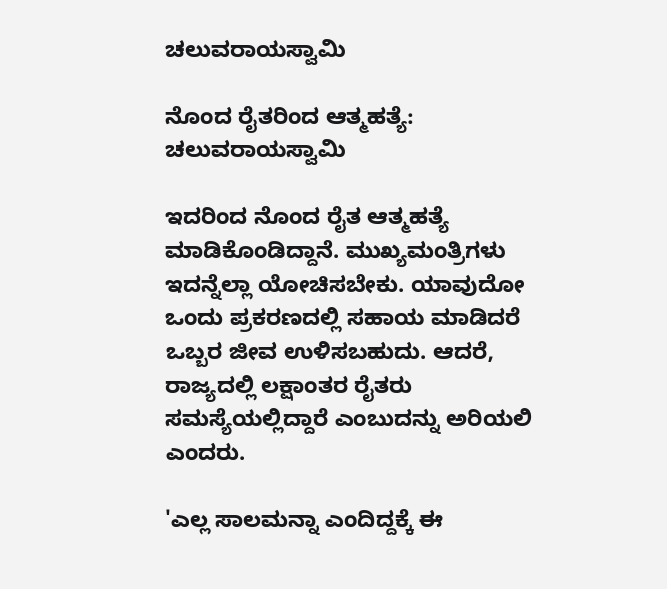ಚಲುವರಾಯಸ್ವಾಮಿ

ನೊಂದ ರೈತರಿಂದ ಆತ್ಮಹತ್ಯೆ: ಚಲುವರಾಯಸ್ವಾಮಿ

ಇದರಿಂದ ನೊಂದ ರೈತ ಆತ್ಮಹತ್ಯೆ ಮಾಡಿಕೊಂಡಿದ್ದಾನೆ. ಮುಖ್ಯಮಂತ್ರಿಗಳು ಇದನ್ನೆಲ್ಲಾ ಯೋಚಿಸಬೇಕು. ಯಾವುದೋ ಒಂದು ಪ್ರಕರಣದಲ್ಲಿ ಸಹಾಯ ಮಾಡಿದರೆ ಒಬ್ಬರ ಜೀವ ಉಳಿಸಬಹುದು. ಆದರೆ, ರಾಜ್ಯದಲ್ಲಿ ಲಕ್ಷಾಂತರ ರೈತರು ಸಮಸ್ಯೆಯಲ್ಲಿದ್ದಾರೆ ಎಂಬುದನ್ನು ಅರಿಯಲಿ ಎಂದರು.

'ಎಲ್ಲ ಸಾಲಮನ್ನಾ ಎಂದಿದ್ದಕ್ಕೆ ಈ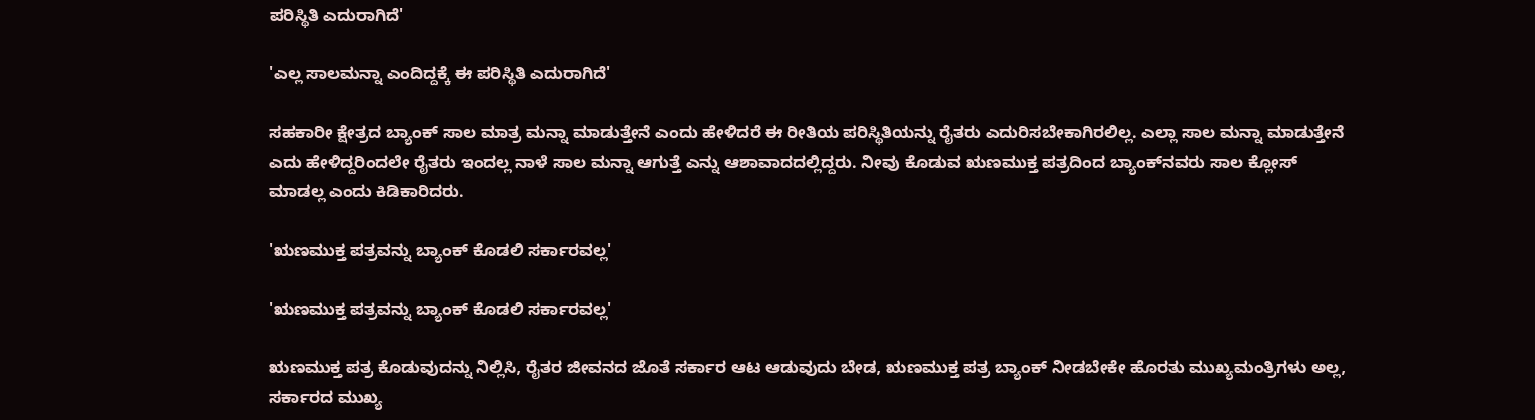ಪರಿಸ್ಥಿತಿ ಎದುರಾಗಿದೆ'

'ಎಲ್ಲ ಸಾಲಮನ್ನಾ ಎಂದಿದ್ದಕ್ಕೆ ಈ ಪರಿಸ್ಥಿತಿ ಎದುರಾಗಿದೆ'

ಸಹಕಾರೀ ಕ್ಷೇತ್ರದ ಬ್ಯಾಂಕ್ ಸಾಲ ಮಾತ್ರ ಮನ್ನಾ ಮಾಡುತ್ತೇನೆ ಎಂದು ಹೇಳಿದರೆ ಈ ರೀತಿಯ ಪರಿಸ್ಥಿತಿಯನ್ನು ರೈತರು ಎದುರಿಸಬೇಕಾಗಿರಲಿಲ್ಲ. ಎಲ್ಲಾ ಸಾಲ ಮನ್ನಾ ಮಾಡುತ್ತೇನೆ ಎದು ಹೇಳಿದ್ದರಿಂದಲೇ ರೈತರು ಇಂದಲ್ಲ ನಾಳೆ ಸಾಲ ಮನ್ನಾ ಆಗುತ್ತೆ ಎನ್ನು ಆಶಾವಾದದಲ್ಲಿದ್ದರು. ನೀವು ಕೊಡುವ ಋಣಮುಕ್ತ ಪತ್ರದಿಂದ ಬ್ಯಾಂಕ್‌ನವರು ಸಾಲ ಕ್ಲೋಸ್ ಮಾಡಲ್ಲ ಎಂದು ಕಿಡಿಕಾರಿದರು.

'ಋಣಮುಕ್ತ ಪತ್ರವನ್ನು ಬ್ಯಾಂಕ್ ಕೊಡಲಿ ಸರ್ಕಾರವಲ್ಲ'

'ಋಣಮುಕ್ತ ಪತ್ರವನ್ನು ಬ್ಯಾಂಕ್ ಕೊಡಲಿ ಸರ್ಕಾರವಲ್ಲ'

ಋಣಮುಕ್ತ ಪತ್ರ ಕೊಡುವುದನ್ನು ನಿಲ್ಲಿಸಿ, ರೈತರ ಜೀವನದ ಜೊತೆ ಸರ್ಕಾರ ಆಟ ಆಡುವುದು ಬೇಡ, ಋಣಮುಕ್ತ ಪತ್ರ ಬ್ಯಾಂಕ್ ನೀಡಬೇಕೇ ಹೊರತು ಮುಖ್ಯಮಂತ್ರಿಗಳು ಅಲ್ಲ, ಸರ್ಕಾರದ ಮುಖ್ಯ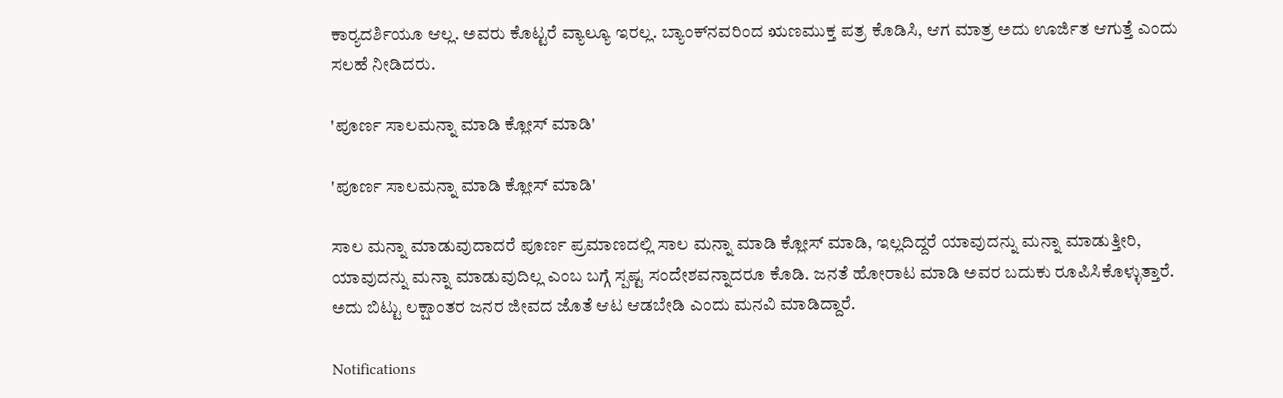ಕಾರ್‍ಯದರ್ಶಿಯೂ ಆಲ್ಲ. ಅವರು ಕೊಟ್ಟರೆ ವ್ಯಾಲ್ಯೂ ಇರಲ್ಲ. ಬ್ಯಾಂಕ್‌ನವರಿಂದ ಋಣಮುಕ್ತ ಪತ್ರ ಕೊಡಿಸಿ, ಆಗ ಮಾತ್ರ ಅದು ಊರ್ಜಿತ ಆಗುತ್ತೆ ಎಂದು ಸಲಹೆ ನೀಡಿದರು.

'ಪೂರ್ಣ ಸಾಲಮನ್ನಾ ಮಾಡಿ ಕ್ಲೋಸ್ ಮಾಡಿ'

'ಪೂರ್ಣ ಸಾಲಮನ್ನಾ ಮಾಡಿ ಕ್ಲೋಸ್ ಮಾಡಿ'

ಸಾಲ ಮನ್ನಾ ಮಾಡುವುದಾದರೆ ಪೂರ್ಣ ಪ್ರಮಾಣದಲ್ಲಿ ಸಾಲ ಮನ್ನಾ ಮಾಡಿ ಕ್ಲೋಸ್ ಮಾಡಿ, ಇಲ್ಲದಿದ್ದರೆ ಯಾವುದನ್ನು ಮನ್ನಾ ಮಾಡುತ್ತೀರಿ, ಯಾವುದನ್ನು ಮನ್ನಾ ಮಾಡುವುದಿಲ್ಲ ಎಂಬ ಬಗ್ಗೆ ಸ್ಪಷ್ಟ ಸಂದೇಶವನ್ನಾದರೂ ಕೊಡಿ. ಜನತೆ ಹೋರಾಟ ಮಾಡಿ ಅವರ ಬದುಕು ರೂಪಿಸಿಕೊಳ್ಳುತ್ತಾರೆ. ಅದು ಬಿಟ್ಟು ಲಕ್ಷಾಂತರ ಜನರ ಜೀವದ ಜೊತೆ ಆಟ ಆಡಬೇಡಿ ಎಂದು ಮನವಿ ಮಾಡಿದ್ದಾರೆ.

Notifications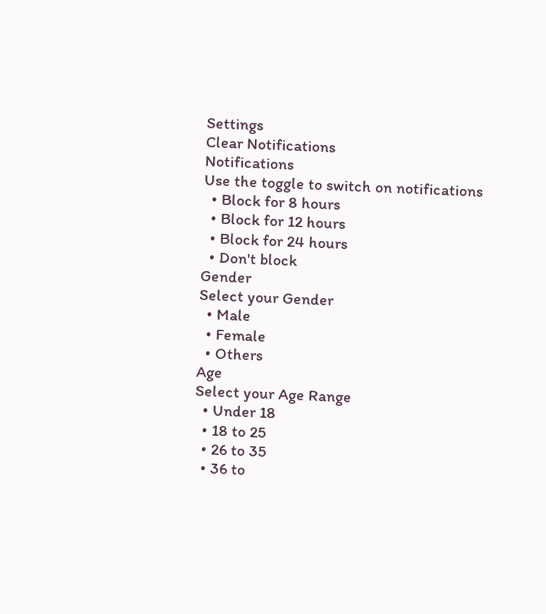Settings
Clear Notifications
Notifications
Use the toggle to switch on notifications
  • Block for 8 hours
  • Block for 12 hours
  • Block for 24 hours
  • Don't block
Gender
Select your Gender
  • Male
  • Female
  • Others
Age
Select your Age Range
  • Under 18
  • 18 to 25
  • 26 to 35
  • 36 to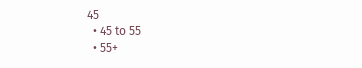45
  • 45 to 55
  • 55+